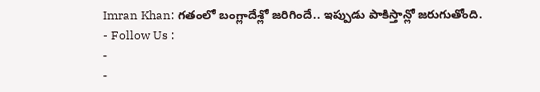Imran Khan: గతంలో బంగ్లాదేశ్లో జరిగిందే.. ఇప్పుడు పాకిస్తాన్లో జరుగుతోంది.
- Follow Us :
-
-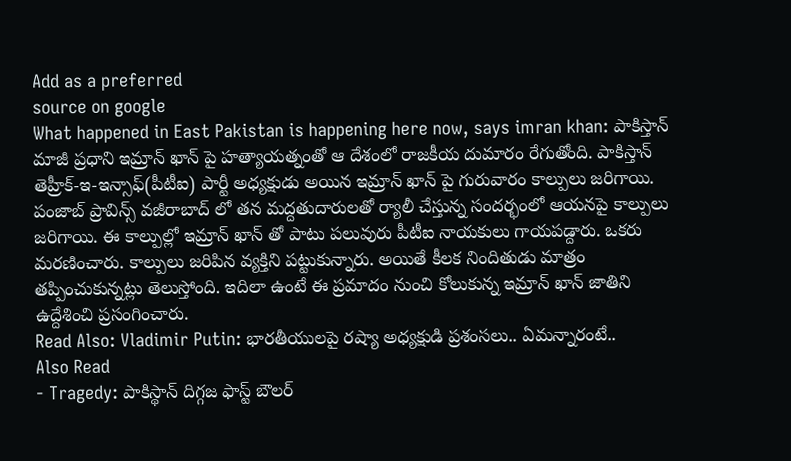Add as a preferred
source on google
What happened in East Pakistan is happening here now, says imran khan: పాకిస్తాన్ మాజీ ప్రధాని ఇమ్రాన్ ఖాన్ పై హత్యాయత్నంతో ఆ దేశంలో రాజకీయ దుమారం రేగుతోంది. పాకిస్తాన్ తెహ్రీక్-ఇ-ఇన్సాఫ్(పీటీఐ) పార్టీ అధ్యక్షుడు అయిన ఇమ్రాన్ ఖాన్ పై గురువారం కాల్పులు జరిగాయి. పంజాబ్ ప్రావిన్స్ వజీరాబాద్ లో తన మద్దతుదారులతో ర్యాలీ చేస్తున్న సందర్భంలో ఆయనపై కాల్పులు జరిగాయి. ఈ కాల్పుల్లో ఇమ్రాన్ ఖాన్ తో పాటు పలువురు పీటీఐ నాయకులు గాయపడ్దారు. ఒకరు మరణించారు. కాల్పులు జరిపిన వ్యక్తిని పట్టుకున్నారు. అయితే కీలక నిందితుడు మాత్రం తప్పించుకున్నట్లు తెలుస్తోంది. ఇదిలా ఉంటే ఈ ప్రమాదం నుంచి కోలుకున్న ఇమ్రాన్ ఖాన్ జాతిని ఉద్దేశించి ప్రసంగించారు.
Read Also: Vladimir Putin: భారతీయులపై రష్యా అధ్యక్షుడి ప్రశంసలు.. ఏమన్నారంటే..
Also Read
- Tragedy: పాకిస్థాన్ దిగ్గజ ఫాస్ట్ బౌలర్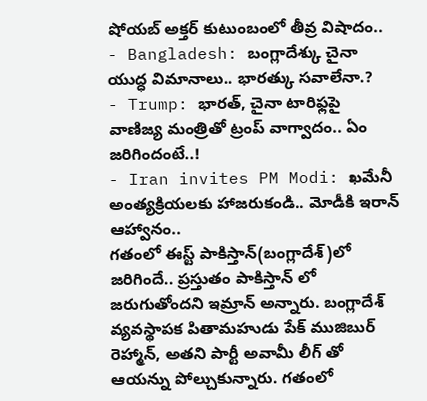షోయబ్ అక్తర్ కుటుంబంలో తీవ్ర విషాదం..
- Bangladesh: బంగ్లాదేశ్కు చైనా యుద్ధ విమానాలు.. భారత్కు సవాలేనా.?
- Trump: భారత్, చైనా టారిఫ్లపై వాణిజ్య మంత్రితో ట్రంప్ వాగ్వాదం.. ఏం జరిగిందంటే..!
- Iran invites PM Modi: ఖమేనీ అంత్యక్రియలకు హాజరుకండి.. మోడీకి ఇరాన్ ఆహ్వానం..
గతంలో ఈస్ట్ పాకిస్తాన్(బంగ్లాదేశ్)లో జరిగిందే.. ప్రస్తుతం పాకిస్తాన్ లో జరుగుతోందని ఇమ్రాన్ అన్నారు. బంగ్లాదేశ్ వ్యవస్థాపక పితామహుడు పేక్ ముజిబుర్ రెహ్మాన్, అతని పార్టీ అవామీ లీగ్ తో ఆయన్ను పోల్చుకున్నారు. గతంలో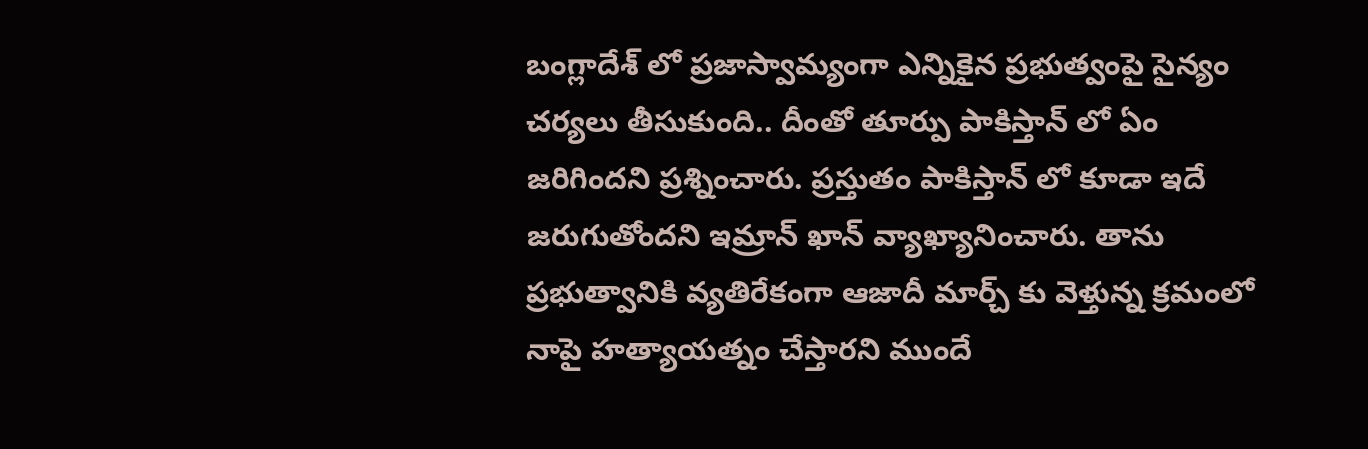బంగ్లాదేశ్ లో ప్రజాస్వామ్యంగా ఎన్నికైన ప్రభుత్వంపై సైన్యం చర్యలు తీసుకుంది.. దీంతో తూర్పు పాకిస్తాన్ లో ఏం జరిగిందని ప్రశ్నించారు. ప్రస్తుతం పాకిస్తాన్ లో కూడా ఇదే జరుగుతోందని ఇమ్రాన్ ఖాన్ వ్యాఖ్యానించారు. తాను ప్రభుత్వానికి వ్యతిరేకంగా ఆజాదీ మార్చ్ కు వెళ్తున్న క్రమంలో నాపై హత్యాయత్నం చేస్తారని ముందే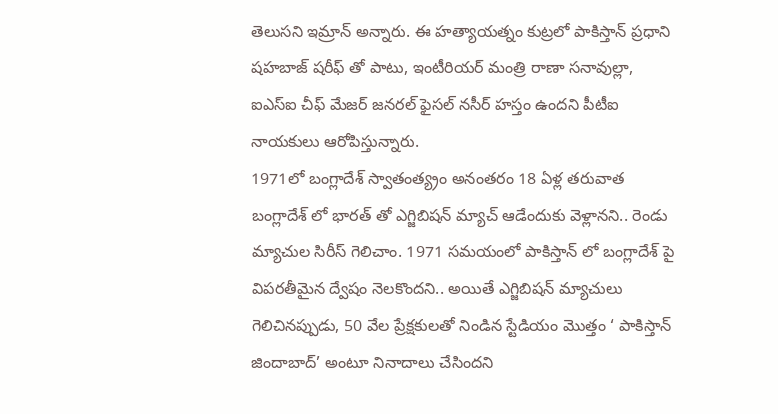తెలుసని ఇమ్రాన్ అన్నారు. ఈ హత్యాయత్నం కుట్రలో పాకిస్తాన్ ప్రధాని షహబాజ్ షరీఫ్ తో పాటు, ఇంటీరియర్ మంత్రి రాణా సనావుల్లా, ఐఎస్ఐ చీఫ్ మేజర్ జనరల్ ఫైసల్ నసీర్ హస్తం ఉందని పీటీఐ నాయకులు ఆరోపిస్తున్నారు.
1971లో బంగ్లాదేశ్ స్వాతంత్య్రం అనంతరం 18 ఏళ్ల తరువాత బంగ్లాదేశ్ లో భారత్ తో ఎగ్జిబిషన్ మ్యాచ్ ఆడేందుకు వెళ్లానని.. రెండు మ్యాచుల సిరీస్ గెలిచాం. 1971 సమయంలో పాకిస్తాన్ లో బంగ్లాదేశ్ పై విపరతీమైన ద్వేషం నెలకొందని.. అయితే ఎగ్జిబిషన్ మ్యాచులు గెలిచినప్పుడు, 50 వేల ప్రేక్షకులతో నిండిన స్టేడియం మొత్తం ‘ పాకిస్తాన్ జిందాబాద్’ అంటూ నినాదాలు చేసిందని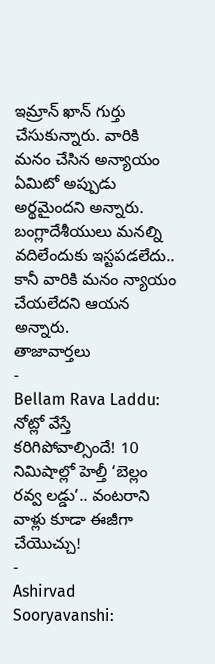ఇమ్రాన్ ఖాన్ గుర్తు చేసుకున్నారు. వారికి మనం చేసిన అన్యాయం ఏమిటో అప్పుడు అర్థమైందని అన్నారు. బంగ్లాదేశీయులు మనల్ని వదిలేందుకు ఇస్టపడలేదు.. కానీ వారికి మనం న్యాయం చేయలేదని ఆయన అన్నారు.
తాజావార్తలు
-
Bellam Rava Laddu: నోట్లో వేస్తే కరిగిపోవాల్సిందే! 10 నిమిషాల్లో హెల్తీ ‘బెల్లం రవ్వ లడ్డు’.. వంటరాని వాళ్లు కూడా ఈజీగా చేయొచ్చు!
-
Ashirvad Sooryavanshi: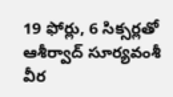19 ఫోర్లు, 6 సిక్సర్లతో ఆశీర్వాద్ సూర్యవంశీ వీర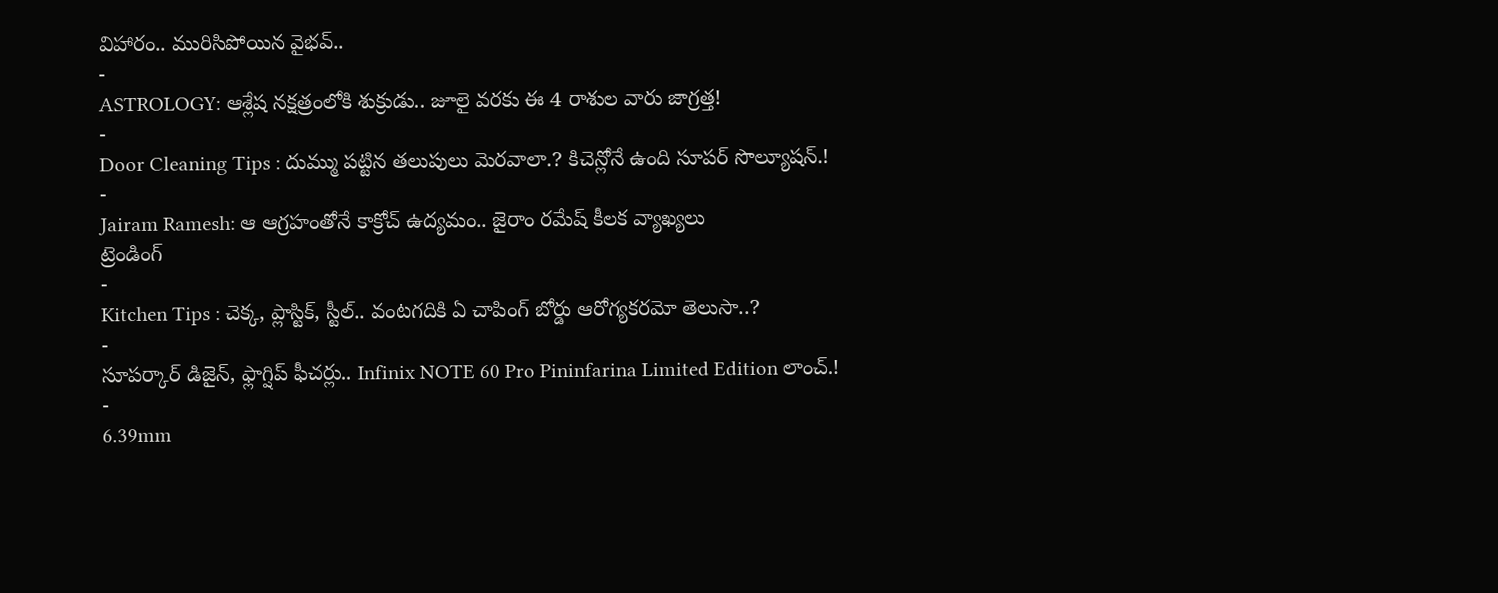విహారం.. మురిసిపోయిన వైభవ్..
-
ASTROLOGY: ఆశ్లేష నక్షత్రంలోకి శుక్రుడు.. జూలై వరకు ఈ 4 రాశుల వారు జాగ్రత్త!
-
Door Cleaning Tips : దుమ్ము పట్టిన తలుపులు మెరవాలా.? కిచెన్లోనే ఉంది సూపర్ సొల్యూషన్.!
-
Jairam Ramesh: ఆ ఆగ్రహంతోనే కాక్రోచ్ ఉద్యమం.. జైరాం రమేష్ కీలక వ్యాఖ్యలు
ట్రెండింగ్
-
Kitchen Tips : చెక్క, ప్లాస్టిక్, స్టీల్.. వంటగదికి ఏ చాపింగ్ బోర్డు ఆరోగ్యకరమో తెలుసా..?
-
సూపర్కార్ డిజైన్, ఫ్లాగ్షిప్ ఫీచర్లు.. Infinix NOTE 60 Pro Pininfarina Limited Edition లాంచ్.!
-
6.39mm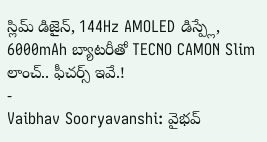స్లిమ్ డిజైన్, 144Hz AMOLED డిస్ప్లే, 6000mAh బ్యాటరీతో TECNO CAMON Slim లాంచ్.. ఫీచర్స్ ఇవే.!
-
Vaibhav Sooryavanshi: వైభవ్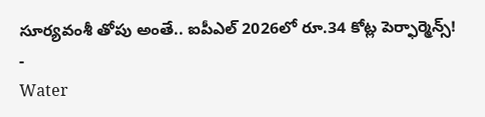సూర్యవంశీ తోపు అంతే.. ఐపీఎల్ 2026లో రూ.34 కోట్ల పెర్ఫార్మెన్స్!
-
Water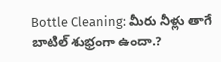Bottle Cleaning: మీరు నీళ్లు తాగే బాటిల్ శుభ్రంగా ఉందా.?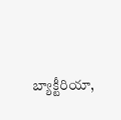బ్యాక్టీరియా,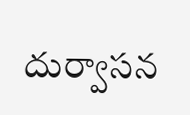దుర్వాసన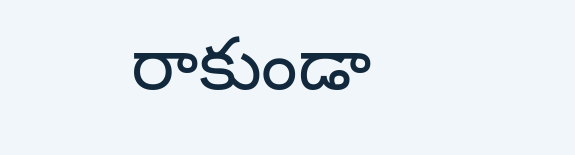రాకుండా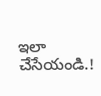ఇలా చేసేయండి.!